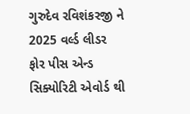ગુરુદેવ રવિશંકરજી ને 2025 વર્લ્ડ લીડર ફોર પીસ એન્ડ સિક્યોરિટી એવોર્ડ થી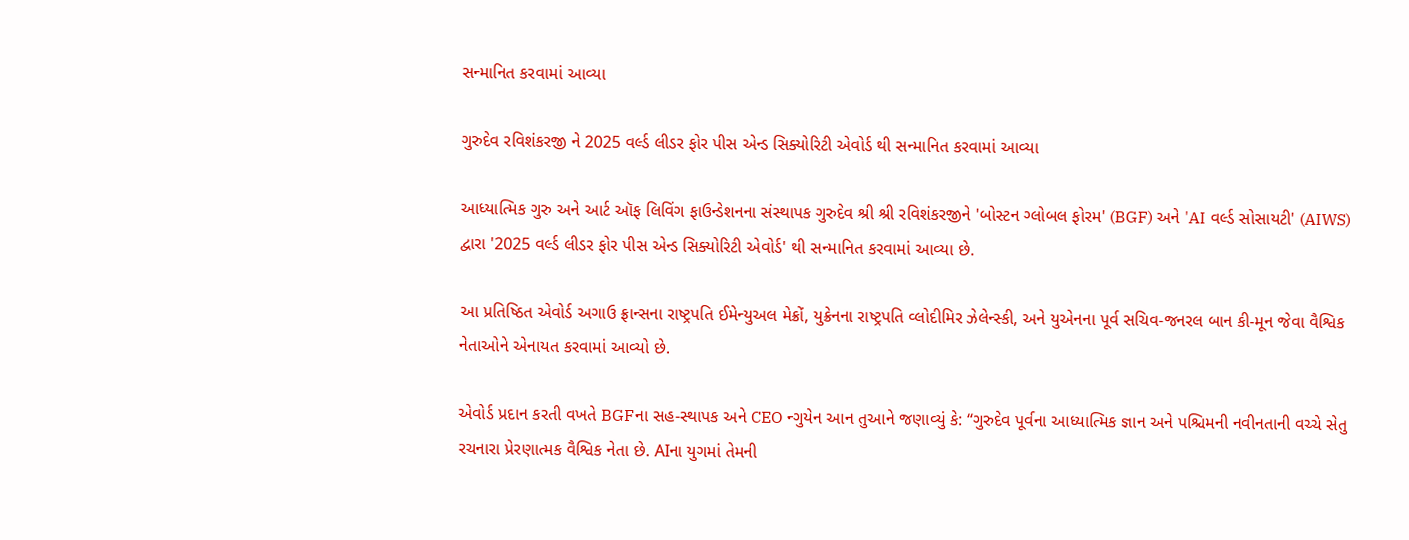સન્માનિત કરવામાં આવ્યા

ગુરુદેવ રવિશંકરજી ને 2025 વર્લ્ડ લીડર ફોર પીસ એન્ડ સિક્યોરિટી એવોર્ડ થી સન્માનિત કરવામાં આવ્યા

આધ્યાત્મિક ગુરુ અને આર્ટ ઑફ લિવિંગ ફાઉન્ડેશનના સંસ્થાપક ગુરુદેવ શ્રી શ્રી રવિશંકરજીને 'બોસ્ટન ગ્લોબલ ફોરમ' (BGF) અને 'AI વર્લ્ડ સોસાયટી' (AIWS) દ્વારા '2025 વર્લ્ડ લીડર ફોર પીસ એન્ડ સિક્યોરિટી એવોર્ડ' થી સન્માનિત કરવામાં આવ્યા છે.

આ પ્રતિષ્ઠિત એવોર્ડ અગાઉ ફ્રાન્સના રાષ્ટ્રપતિ ઈમેન્યુઅલ મેક્રોં, યુક્રેનના રાષ્ટ્રપતિ વ્લોદીમિર ઝેલેન્સ્કી, અને યુએનના પૂર્વ સચિવ-જનરલ બાન કી-મૂન જેવા વૈશ્વિક નેતાઓને એનાયત કરવામાં આવ્યો છે.

એવોર્ડ પ્રદાન કરતી વખતે BGFના સહ-સ્થાપક અને CEO ન્ગુયેન આન તુઆને જણાવ્યું કે: “ગુરુદેવ પૂર્વના આધ્યાત્મિક જ્ઞાન અને પશ્ચિમની નવીનતાની વચ્ચે સેતુ રચનારા પ્રેરણાત્મક વૈશ્વિક નેતા છે. AIના યુગમાં તેમની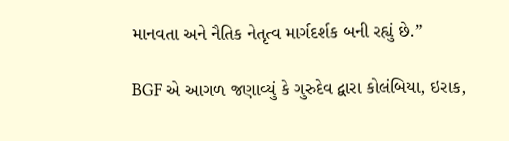માનવતા અને નૈતિક નેતૃત્વ માર્ગદર્શક બની રહ્યું છે.”

BGF એ આગળ જણાવ્યું કે ગુરુદેવ દ્વારા કોલંબિયા, ઇરાક,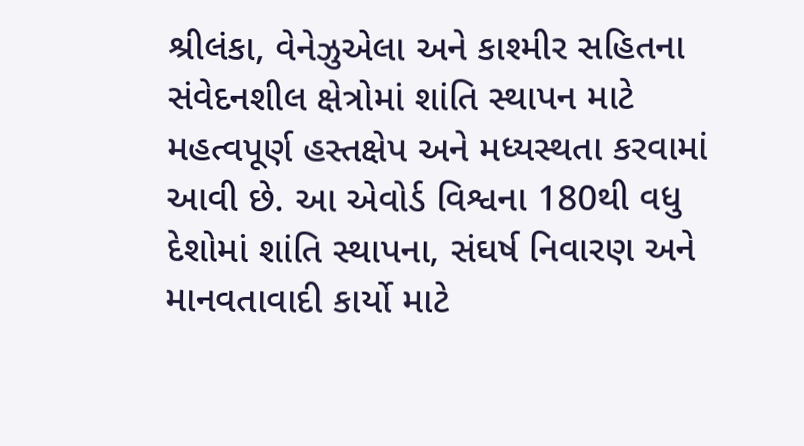શ્રીલંકા, વેનેઝુએલા અને કાશ્મીર સહિતના સંવેદનશીલ ક્ષેત્રોમાં શાંતિ સ્થાપન માટે મહત્વપૂર્ણ હસ્તક્ષેપ અને મધ્યસ્થતા કરવામાં આવી છે. આ એવોર્ડ વિશ્વના 180થી વધુ દેશોમાં શાંતિ સ્થાપના, સંઘર્ષ નિવારણ અને માનવતાવાદી કાર્યો માટે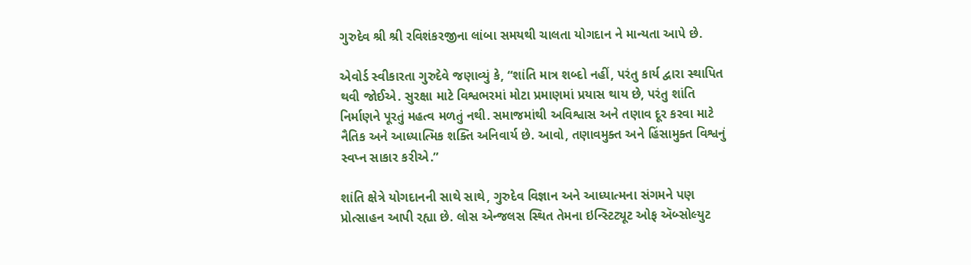ગુરુદેવ શ્રી શ્રી રવિશંકરજીના લાંબા સમયથી ચાલતા યોગદાન ને માન્યતા આપે છે.

એવોર્ડ સ્વીકારતા ગુરુદેવે જણાવ્યું કે, “શાંતિ માત્ર શબ્દો નહીં, પરંતુ કાર્ય દ્વારા સ્થાપિત થવી જોઈએ. સુરક્ષા માટે વિશ્વભરમાં મોટા પ્રમાણમાં પ્રયાસ થાય છે, પરંતુ શાંતિ નિર્માણને પૂરતું મહત્વ મળતું નથી. સમાજમાંથી અવિશ્વાસ અને તણાવ દૂર કરવા માટે નૈતિક અને આધ્યાત્મિક શક્તિ અનિવાર્ય છે. આવો, તણાવમુક્ત અને હિંસામુક્ત વિશ્વનું સ્વપ્ન સાકાર કરીએ.”

શાંતિ ક્ષેત્રે યોગદાનની સાથે સાથે, ગુરુદેવ વિજ્ઞાન અને આધ્યાત્મના સંગમને પણ પ્રોત્સાહન આપી રહ્યા છે. લોસ એન્જલસ સ્થિત તેમના ઇન્સ્ટિટ્યૂટ ઓફ ઍબ્સોલ્યુટ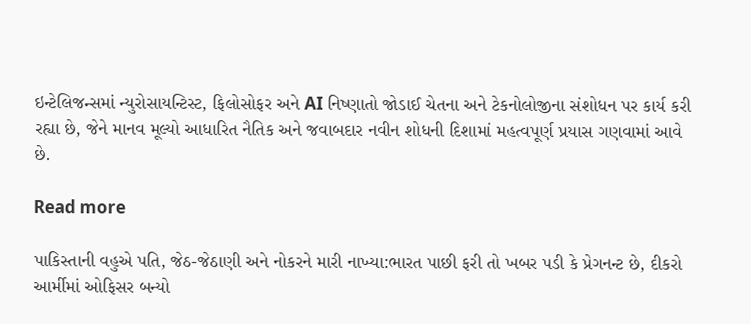ઇન્ટેલિજન્સમાં ન્યુરોસાયન્ટિસ્ટ, ફિલોસોફર અને AI નિષ્ણાતો જોડાઈ ચેતના અને ટેકનોલોજીના સંશોધન પર કાર્ય કરી રહ્યા છે, જેને માનવ મૂલ્યો આધારિત નૈતિક અને જવાબદાર નવીન શોધની દિશામાં મહત્વપૂર્ણ પ્રયાસ ગણવામાં આવે છે.

Read more

પાકિસ્તાની વહુએ પતિ, જેઠ-જેઠાણી અને નોકરને મારી નાખ્યા:ભારત પાછી ફરી તો ખબર પડી કે પ્રેગનન્ટ છે, દીકરો આર્મીમાં ઓફિસર બન્યો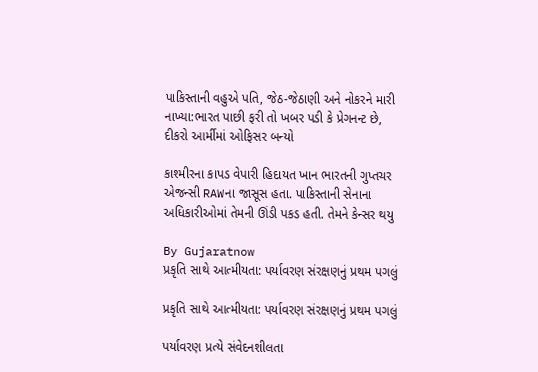પાકિસ્તાની વહુએ પતિ, જેઠ-જેઠાણી અને નોકરને મારી નાખ્યા:ભારત પાછી ફરી તો ખબર પડી કે પ્રેગનન્ટ છે, દીકરો આર્મીમાં ઓફિસર બન્યો

કાશ્મીરના કાપડ વેપારી હિદાયત ખાન ભારતની ગુપ્તચર એજન્સી RAWના જાસૂસ હતા. પાકિસ્તાની સેનાના અધિકારીઓમાં તેમની ઊંડી પકડ હતી. તેમને કેન્સર થયુ

By Gujaratnow
પ્રકૃતિ સાથે આત્મીયતા: પર્યાવરણ સંરક્ષણનું પ્રથમ પગલું

પ્રકૃતિ સાથે આત્મીયતા: પર્યાવરણ સંરક્ષણનું પ્રથમ પગલું

પર્યાવરણ પ્રત્યે સંવેદનશીલતા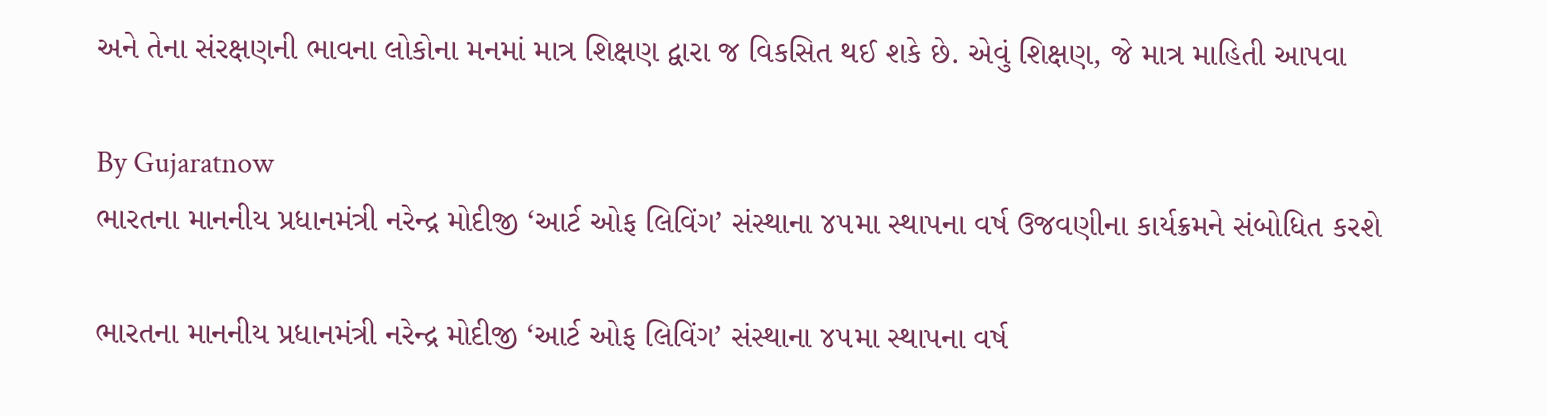અને તેના સંરક્ષણની ભાવના લોકોના મનમાં માત્ર શિક્ષણ દ્વારા જ વિકસિત થઈ શકે છે. એવું શિક્ષણ, જે માત્ર માહિતી આપવા

By Gujaratnow
ભારતના માનનીય પ્રધાનમંત્રી નરેન્દ્ર મોદીજી ‘આર્ટ ઓફ લિવિંગ’ સંસ્થાના ૪૫મા સ્થાપના વર્ષ ઉજવણીના કાર્યક્રમને સંબોધિત કરશે

ભારતના માનનીય પ્રધાનમંત્રી નરેન્દ્ર મોદીજી ‘આર્ટ ઓફ લિવિંગ’ સંસ્થાના ૪૫મા સ્થાપના વર્ષ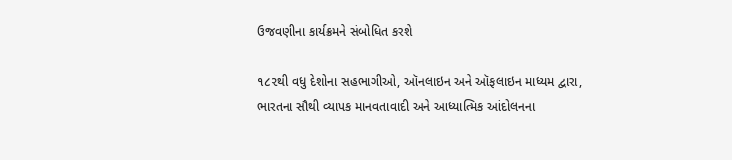ઉજવણીના કાર્યક્રમને સંબોધિત કરશે

૧૮૨થી વધુ દેશોના સહભાગીઓ, ઑનલાઇન અને ઑફલાઇન માધ્યમ દ્વારા, ભારતના સૌથી વ્યાપક માનવતાવાદી અને આધ્યાત્મિક આંદોલનના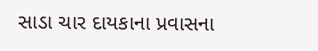સાડા ચાર દાયકાના પ્રવાસના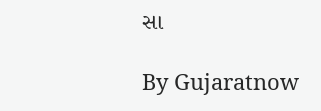સા

By Gujaratnow